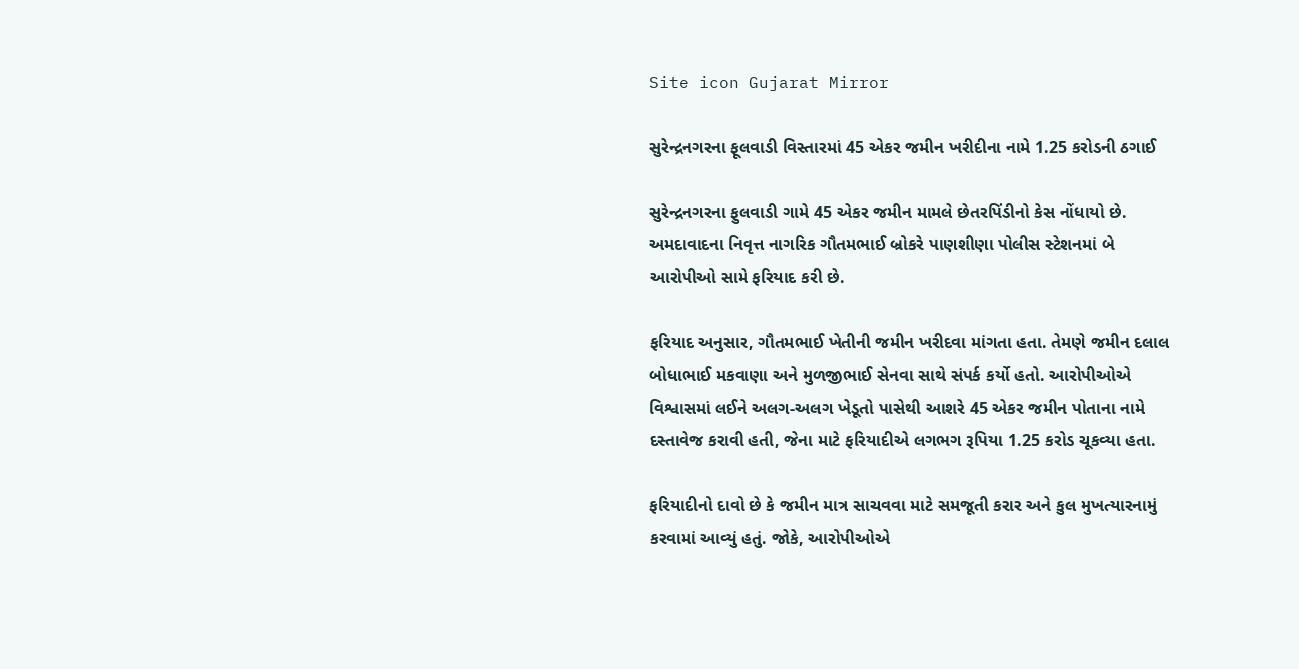Site icon Gujarat Mirror

સુરેન્દ્રનગરના ફૂલવાડી વિસ્તારમાં 45 એકર જમીન ખરીદીના નામે 1.25 કરોડની ઠગાઈ

સુરેન્દ્રનગરના ફુલવાડી ગામે 45 એકર જમીન મામલે છેતરપિંડીનો કેસ નોંધાયો છે. અમદાવાદના નિવૃત્ત નાગરિક ગૌતમભાઈ બ્રોકરે પાણશીણા પોલીસ સ્ટેશનમાં બે આરોપીઓ સામે ફરિયાદ કરી છે.

ફરિયાદ અનુસાર, ગૌતમભાઈ ખેતીની જમીન ખરીદવા માંગતા હતા. તેમણે જમીન દલાલ બોધાભાઈ મકવાણા અને મુળજીભાઈ સેનવા સાથે સંપર્ક કર્યો હતો. આરોપીઓએ વિશ્વાસમાં લઈને અલગ-અલગ ખેડૂતો પાસેથી આશરે 45 એકર જમીન પોતાના નામે દસ્તાવેજ કરાવી હતી, જેના માટે ફરિયાદીએ લગભગ રૂપિયા 1.25 કરોડ ચૂકવ્યા હતા.

ફરિયાદીનો દાવો છે કે જમીન માત્ર સાચવવા માટે સમજૂતી કરાર અને કુલ મુખત્યારનામું કરવામાં આવ્યું હતું. જોકે, આરોપીઓએ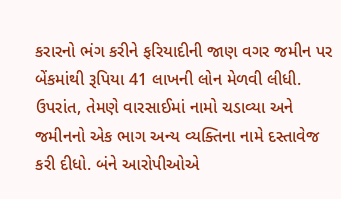કરારનો ભંગ કરીને ફરિયાદીની જાણ વગર જમીન પર બેંકમાંથી રૂપિયા 41 લાખની લોન મેળવી લીધી. ઉપરાંત, તેમણે વારસાઈમાં નામો ચડાવ્યા અને જમીનનો એક ભાગ અન્ય વ્યક્તિના નામે દસ્તાવેજ કરી દીધો. બંને આરોપીઓએ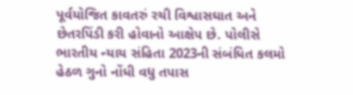પૂર્વયોજિત કાવતરું રચી વિશ્વાસઘાત અને છેતરપિંડી કરી હોવાનો આક્ષેપ છે. પોલીસે ભારતીય ન્યાય સંહિતા 2023ની સંબંધિત કલમો હેઠળ ગુનો નોંધી વધુ તપાસ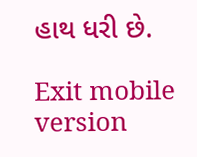હાથ ધરી છે.

Exit mobile version